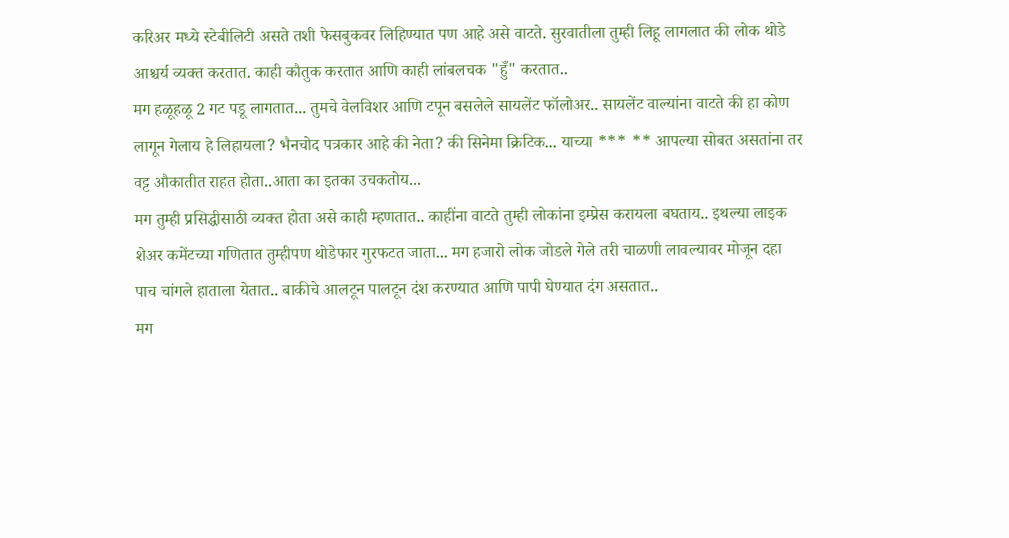करिअर मध्ये स्टेबीलिटी असते तशी फेसबुकवर लिहिण्यात पण आहे असे वाटते. सुरवातीला तुम्ही लिहू लागलात की लोक थोडे आश्चर्य व्यक्त करतात. काही कौतुक करतात आणि काही लांबलचक "हुँ" करतात..
मग हळूहळू 2 गट पडू लागतात... तुमचे वेलविशर आणि टपून बसलेले सायलेंट फॉलोअर.. सायलेंट वाल्यांना वाटते की हा कोण लागून गेलाय हे लिहायला? भैनचोद पत्रकार आहे की नेता? की सिनेमा क्रिटिक... याच्या *** ** आपल्या सोबत असतांना तर वट्ट औकातीत राहत होता..आता का इतका उचकतोय...
मग तुम्ही प्रसिद्धीसाठी व्यक्त होता असे काही म्हणतात.. काहींना वाटते तुम्ही लोकांना इम्प्रेस करायला बघताय.. इथल्या लाइक शेअर कमेंटच्या गणितात तुम्हीपण थोडेफार गुरफटत जाता... मग हजारो लोक जोडले गेले तरी चाळणी लावल्यावर मोजून दहा पाच चांगले हाताला येतात.. बाकीचे आलटून पालटून दंश करण्यात आणि पापी घेण्यात दंग असतात..
मग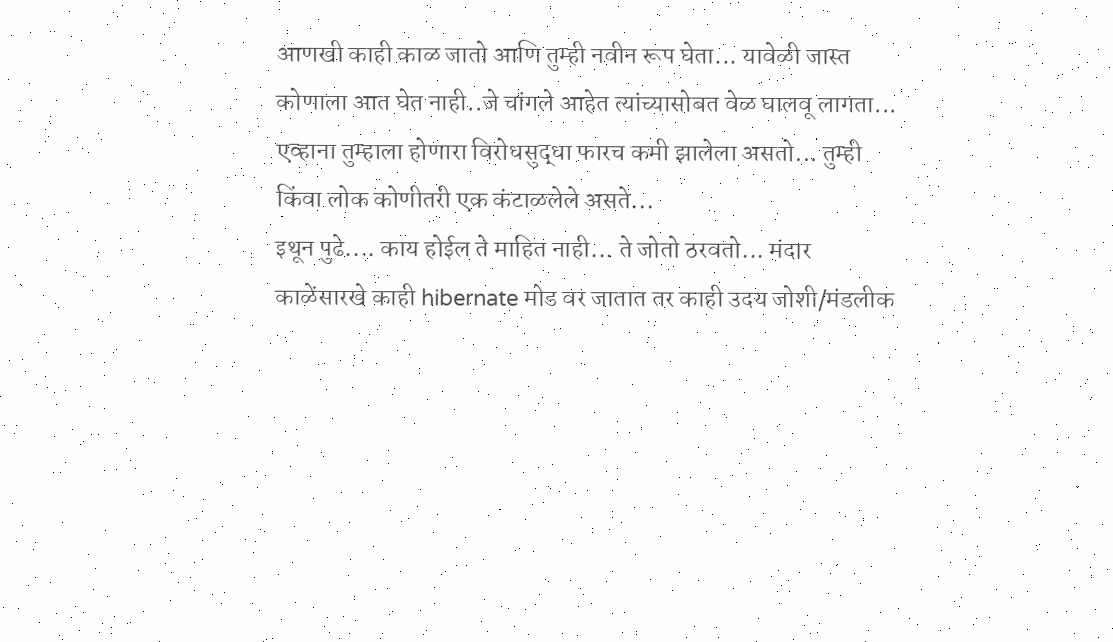आणखी काही काळ जातो आणि तुम्ही नवीन रूप घेता... यावेळी जास्त कोणाला आत घेत नाही..जे चांगले आहेत त्यांच्यासोबत वेळ घालवू लागता... एव्हाना तुम्हाला होणारा विरोधसुद्धा फारच कमी झालेला असतो... तुम्ही किंवा लोक कोणीतरी एक कंटाळलेले असते...
इथून पुढे.... काय होईल ते माहित नाही... ते जोतो ठरवतो... मंदार काळेंसारखे काही hibernate मोड वर जातात तर काही उदय जोशी/मंडलीक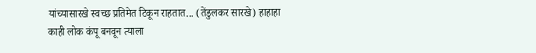यांच्यासारखे स्वच्छ प्रतिमेत टिकून राहतात... (तेंडुलकर सारखे) हाहाहा
काही लोक कंपू बनवून त्याला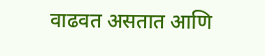वाढवत असतात आणि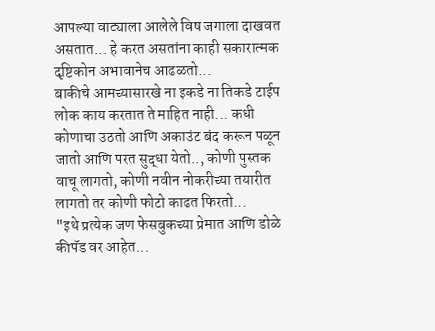आपल्या वाट्याला आलेले विष जगाला दाखवत असतात... हे करत असतांना काही सकारात्मक दृष्टिकोन अभावानेच आढळतो...
बाकीचे आमच्यासारखे ना इकडे ना तिकडे टाईप लोक काय करतात ते माहित नाही... कधी कोणाचा उठतो आणि अकाउंट बंद करून पळून जातो आणि परत सुद्धा येतो.., कोणी पुस्तक वाचू लागतो, कोणी नवीन नोकरीच्या तयारीत लागतो तर कोणी फोटो काढत फिरतो...
"इथे प्रत्येक जण फेसबुकच्या प्रेमात आणि डोळे कीपॅड वर आहेत...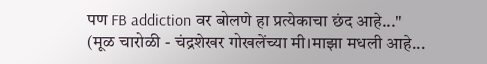पण FB addiction वर बोलणे हा प्रत्येकाचा छंद आहे..."
(मूळ चारोळी - चंद्रशेखर गोखलेंच्या मी।माझा मधली आहे...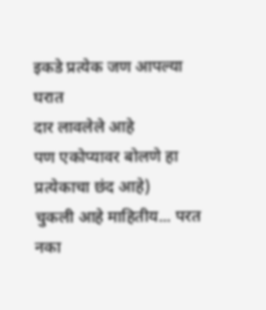इकडे प्रत्येक जण आपल्या घरात
दार लावलेले आहे
पण एकोप्यावर बोलणे हा
प्रत्येकाचा छंद आहे)
चुकली आहे माहितीय... परत नका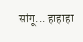सांगू... हाहाहा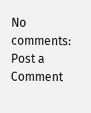No comments:
Post a Comment